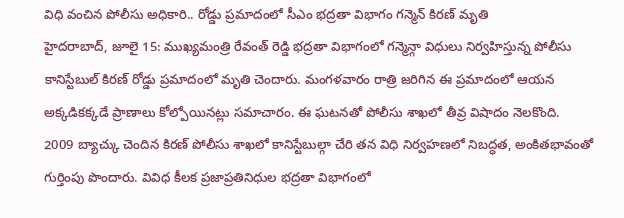విధి వంచిన పోలీసు అధికారి.. రోడ్డు ప్రమాదంలో సీఎం భద్రతా విభాగం గన్మెన్ కిరణ్ మృతి
హైదరాబాద్, జూలై 15: ముఖ్యమంత్రి రేవంత్ రెడ్డి భద్రతా విభాగంలో గన్మెన్గా విధులు నిర్వహిస్తున్న పోలీసు కానిస్టేబుల్ కిరణ్ రోడ్డు ప్రమాదంలో మృతి చెందారు. మంగళవారం రాత్రి జరిగిన ఈ ప్రమాదంలో ఆయన అక్కడికక్కడే ప్రాణాలు కోల్పోయినట్లు సమాచారం. ఈ ఘటనతో పోలీసు శాఖలో తీవ్ర విషాదం నెలకొంది.
2009 బ్యాచ్కు చెందిన కిరణ్ పోలీసు శాఖలో కానిస్టేబుల్గా చేరి తన విధి నిర్వహణలో నిబద్ధత, అంకితభావంతో గుర్తింపు పొందారు. వివిధ కీలక ప్రజాప్రతినిధుల భద్రతా విభాగంలో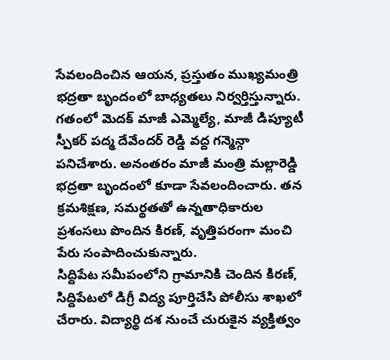సేవలందించిన ఆయన, ప్రస్తుతం ముఖ్యమంత్రి భద్రతా బృందంలో బాధ్యతలు నిర్వర్తిస్తున్నారు.
గతంలో మెదక్ మాజీ ఎమ్మెల్యే, మాజీ డిప్యూటీ స్పీకర్ పద్మ దేవేందర్ రెడ్డి వద్ద గన్మెన్గా పనిచేశారు. అనంతరం మాజీ మంత్రి మల్లారెడ్డి భద్రతా బృందంలో కూడా సేవలందించారు. తన క్రమశిక్షణ, సమర్థతతో ఉన్నతాధికారుల ప్రశంసలు పొందిన కిరణ్, వృత్తిపరంగా మంచి పేరు సంపాదించుకున్నారు.
సిద్దిపేట సమీపంలోని గ్రామానికి చెందిన కిరణ్, సిద్దిపేటలో డిగ్రీ విద్య పూర్తిచేసి పోలీసు శాఖలో చేరారు. విద్యార్థి దశ నుంచే చురుకైన వ్యక్తిత్వం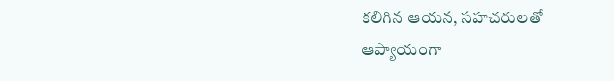కలిగిన ఆయన, సహచరులతో ఆప్యాయంగా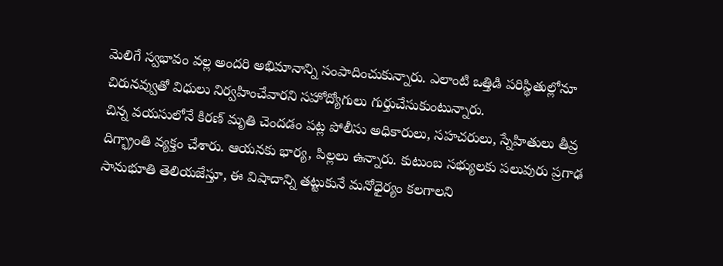మెలిగే స్వభావం వల్ల అందరి అభిమానాన్ని సంపాదించుకున్నారు. ఎలాంటి ఒత్తిడి పరిస్థితుల్లోనూ చిరునవ్వుతో విధులు నిర్వహించేవారని సహోద్యోగులు గుర్తుచేసుకుంటున్నారు.
చిన్న వయసులోనే కిరణ్ మృతి చెందడం పట్ల పోలీసు అధికారులు, సహచరులు, స్నేహితులు తీవ్ర దిగ్భ్రాంతి వ్యక్తం చేశారు. ఆయనకు భార్య, పిల్లలు ఉన్నారు. కుటుంబ సభ్యులకు పలువురు ప్రగాఢ సానుభూతి తెలియజేస్తూ, ఈ విషాదాన్ని తట్టుకునే మనోధైర్యం కలగాలని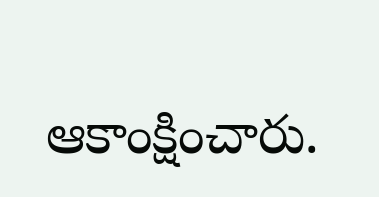ఆకాంక్షించారు.